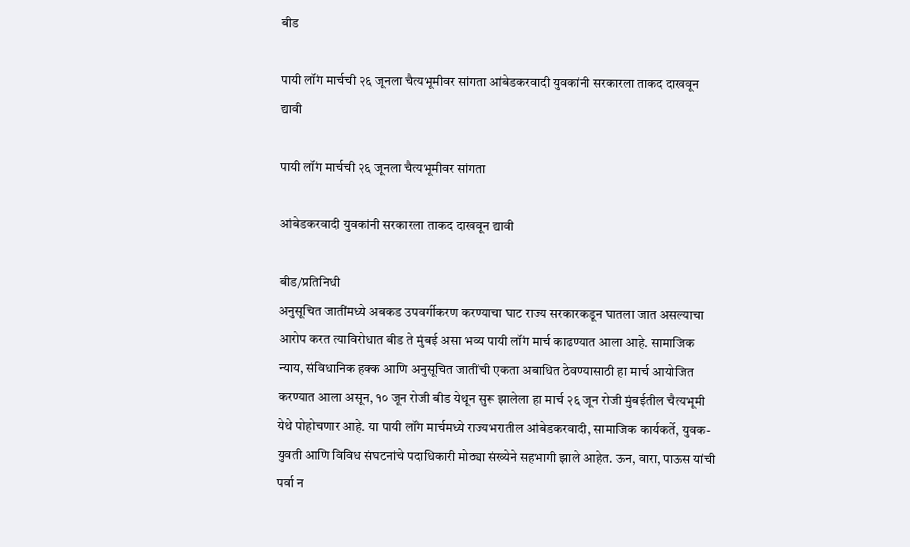बीड

पायी लॉंग मार्चची २६ जूनला चैत्यभूमीवर सांगता आंबेडकरवादी युवकांनी सरकारला ताकद दाखवून द्यावी

पायी लॉंग मार्चची २६ जूनला चैत्यभूमीवर सांगता

आंबेडकरवादी युवकांनी सरकारला ताकद दाखवून द्यावी

बीड/प्रतिनिधी
अनुसूचित जातींमध्ये अबकड उपवर्गीकरण करण्याचा घाट राज्य सरकारकडून घातला जात असल्याचा आरोप करत त्याविरोधात बीड ते मुंबई असा भव्य पायी लॉंग मार्च काढण्यात आला आहे. सामाजिक न्याय, संविधानिक हक्क आणि अनुसूचित जातींची एकता अबाधित ठेवण्यासाठी हा मार्च आयोजित करण्यात आला असून, १० जून रोजी बीड येथून सुरू झालेला हा मार्च २६ जून रोजी मुंबईतील चैत्यभूमी येथे पोहोचणार आहे. या पायी लॉंग मार्चमध्ये राज्यभरातील आंबेडकरवादी, सामाजिक कार्यकर्ते, युवक-युवती आणि विविध संघटनांचे पदाधिकारी मोठ्या संख्येने सहभागी झाले आहेत. ऊन, वारा, पाऊस यांची पर्वा न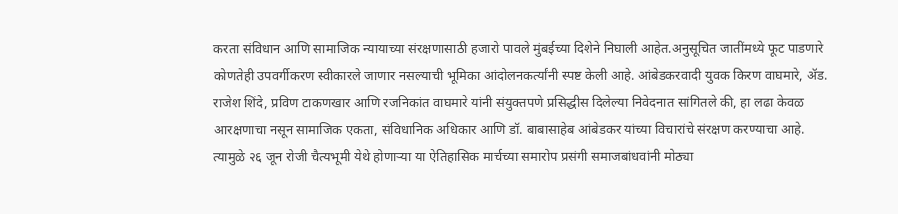करता संविधान आणि सामाजिक न्यायाच्या संरक्षणासाठी हजारो पावले मुंबईच्या दिशेने निघाली आहेत.अनुसूचित जातींमध्ये फूट पाडणारे कोणतेही उपवर्गीकरण स्वीकारले जाणार नसल्याची भूमिका आंदोलनकर्त्यांनी स्पष्ट केली आहे. आंबेडकरवादी युवक किरण वाघमारे, ॲड. राजेश शिंदे, प्रविण टाकणखार आणि रजनिकांत वाघमारे यांनी संयुक्तपणे प्रसिद्धीस दिलेल्या निवेदनात सांगितले की, हा लढा केवळ आरक्षणाचा नसून सामाजिक एकता, संविधानिक अधिकार आणि डॉ. बाबासाहेब आंबेडकर यांच्या विचारांचे संरक्षण करण्याचा आहे. त्यामुळे २६ जून रोजी चैत्यभूमी येथे होणाऱ्या या ऐतिहासिक मार्चच्या समारोप प्रसंगी समाजबांधवांनी मोठ्या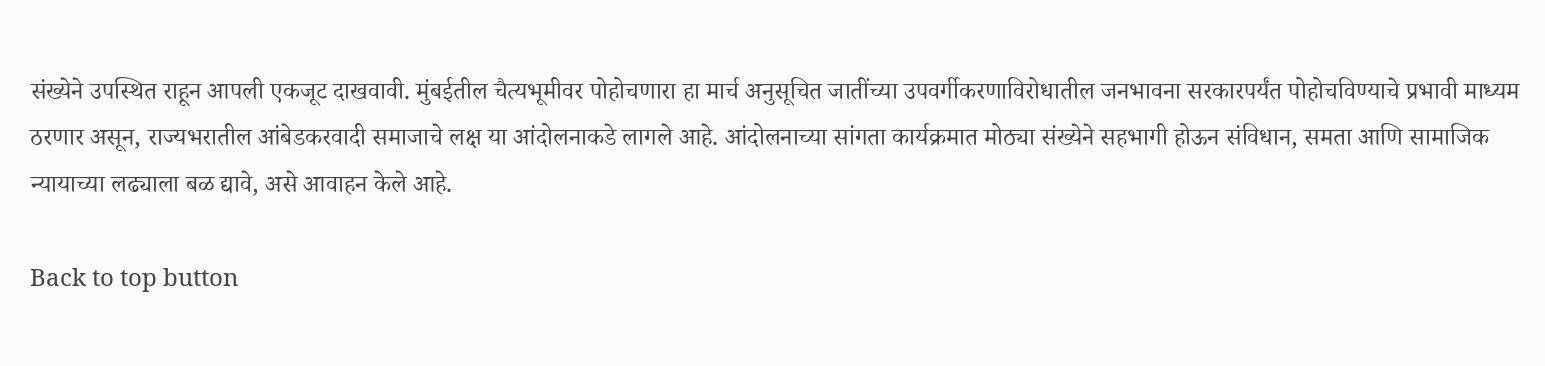संख्येने उपस्थित राहून आपली एकजूट दाखवावी. मुंबईतील चैत्यभूमीवर पोहोचणारा हा मार्च अनुसूचित जातींच्या उपवर्गीकरणाविरोधातील जनभावना सरकारपर्यंत पोहोचविण्याचे प्रभावी माध्यम ठरणार असून, राज्यभरातील आंबेडकरवादी समाजाचे लक्ष या आंदोलनाकडे लागले आहे. आंदोलनाच्या सांगता कार्यक्रमात मोठ्या संख्येने सहभागी होऊन संविधान, समता आणि सामाजिक न्यायाच्या लढ्याला बळ द्यावे, असे आवाहन केले आहे.

Back to top button